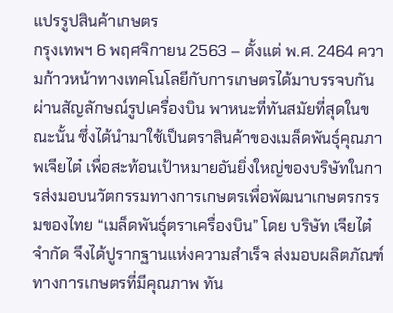แปรรูปสินค้าเกษตร
กรุงเทพฯ 6 พฤศจิกายน 2563 – ตั้งแต่ พ.ศ. 2464 ความก้าวหน้าทางเทคโนโลยีกับการเกษตรได้มาบรรจบกันผ่านสัญลักษณ์รูปเครื่องบิน พาหนะที่ทันสมัยที่สุดในขณะนั้น ซึ่งได้นำมาใช้เป็นตราสินค้าของเมล็ดพันธุ์คุณภาพเจียไต๋ เพื่อสะท้อนเป้าหมายอันยิ่งใหญ่ของบริษัทในการส่งมอบนวัตกรรมทางการเกษตรเพื่อพัฒนาเกษตรกรรมของไทย “เมล็ดพันธุ์ตราเครื่องบิน” โดย บริษัท เจียไต๋ จำกัด จึงได้ปูรากฐานแห่งความสำเร็จ ส่งมอบผลิตภัณฑ์ทางการเกษตรที่มีคุณภาพ ทัน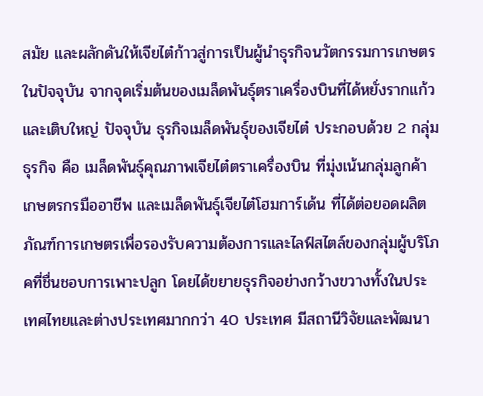สมัย และผลักดันให้เจียไต๋ก้าวสู่การเป็นผู้นำธุรกิจนวัตกรรมการเกษตรในปัจจุบัน จากจุดเริ่มต้นของเมล็ดพันธุ์ตราเครื่องบินที่ได้หยั่งรากแก้วและเติบใหญ่ ปัจจุบัน ธุรกิจเมล็ดพันธุ์ของเจียไต๋ ประกอบด้วย 2 กลุ่มธุรกิจ คือ เมล็ดพันธุ์คุณภาพเจียไต๋ตราเครื่องบิน ที่มุ่งเน้นกลุ่มลูกค้าเกษตรกรมืออาชีพ และเมล็ดพันธุ์เจียไต๋โฮมการ์เด้น ที่ได้ต่อยอดผลิตภัณฑ์การเกษตรเพื่อรองรับความต้องการและไลฟ์สไตล์ของกลุ่มผู้บริโภคที่ชื่นชอบการเพาะปลูก โดยได้ขยายธุรกิจอย่างกว้างขวางทั้งในประเทศไทยและต่างประเทศมากกว่า 40 ประเทศ มีสถานีวิจัยและพัฒนา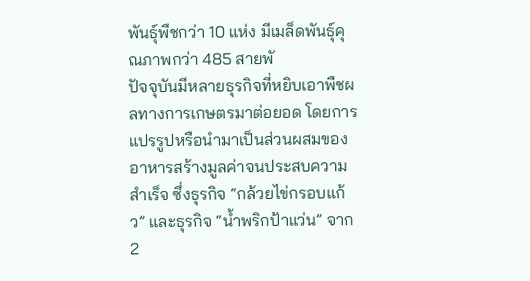พันธุ์พืชกว่า 10 แห่ง มีเมล็ดพันธุ์คุณภาพกว่า 485 สายพั
ปัจจุบันมีหลายธุรกิจที่หยิบเอาพืชผลทางการเกษตรมาต่อยอด โดยการแปรรูปหรือนำมาเป็นส่วนผสมของอาหารสร้างมูลค่าจนประสบความสำเร็จ ซึ่งธุรกิจ “กล้วยไข่กรอบแก้ว” และธุรกิจ “น้ำพริกป้าแว่น” จาก 2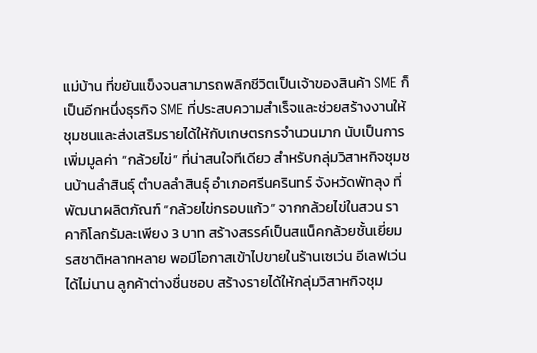แม่บ้าน ที่ขยันแข็งจนสามารถพลิกชีวิตเป็นเจ้าของสินค้า SME ก็เป็นอีกหนึ่งธุรกิจ SME ที่ประสบความสำเร็จและช่วยสร้างงานให้ชุมชนและส่งเสริมรายได้ให้กับเกษตรกรจำนวนมาก นับเป็นการเพิ่มมูลค่า “กล้วยไข่” ที่น่าสนใจทีเดียว สำหรับกลุ่มวิสาหกิจชุมชนบ้านลำสินธุ์ ตำบลลำสินธุ์ อำเภอศรีนครินทร์ จังหวัดพัทลุง ที่พัฒนาผลิตภัณฑ์ “กล้วยไข่กรอบแก้ว” จากกล้วยไข่ในสวน ราคากิโลกรัมละเพียง 3 บาท สร้างสรรค์เป็นสแน็คกล้วยชั้นเยี่ยม รสชาติหลากหลาย พอมีโอกาสเข้าไปขายในร้านเซเว่น อีเลฟเว่น ได้ไม่นาน ลูกค้าต่างชื่นชอบ สร้างรายได้ให้กลุ่มวิสาหกิจชุม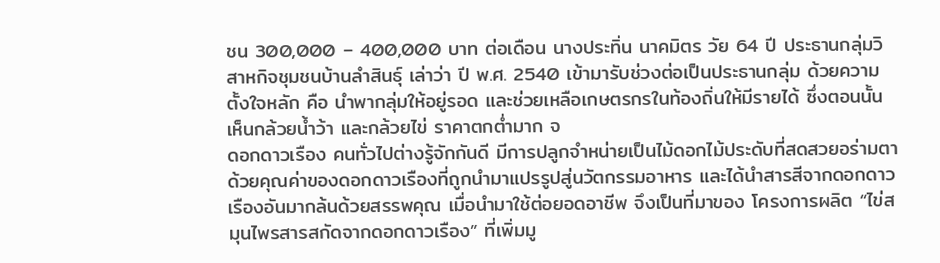ชน 300,000 – 400,000 บาท ต่อเดือน นางประทิ่น นาคมิตร วัย 64 ปี ประธานกลุ่มวิสาหกิจชุมชนบ้านลำสินธุ์ เล่าว่า ปี พ.ศ. 2540 เข้ามารับช่วงต่อเป็นประธานกลุ่ม ด้วยความตั้งใจหลัก คือ นำพากลุ่มให้อยู่รอด และช่วยเหลือเกษตรกรในท้องถิ่นให้มีรายได้ ซึ่งตอนนั้นเห็นกล้วยน้ำว้า และกล้วยไข่ ราคาตกต่ำมาก จ
ดอกดาวเรือง คนทั่วไปต่างรู้จักกันดี มีการปลูกจำหน่ายเป็นไม้ดอกไม้ประดับที่สดสวยอร่ามตา ด้วยคุณค่าของดอกดาวเรืองที่ถูกนำมาแปรรูปสู่นวัตกรรมอาหาร และได้นำสารสีจากดอกดาวเรืองอันมากล้นด้วยสรรพคุณ เมื่อนำมาใช้ต่อยอดอาชีพ จึงเป็นที่มาของ โครงการผลิต “ไข่สมุนไพรสารสกัดจากดอกดาวเรือง” ที่เพิ่มมู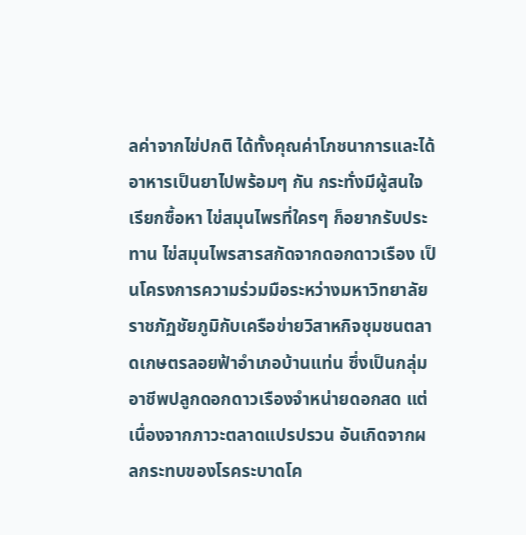ลค่าจากไข่ปกติ ได้ทั้งคุณค่าโภชนาการและได้อาหารเป็นยาไปพร้อมๆ กัน กระทั่งมีผู้สนใจเรียกซื้อหา ไข่สมุนไพรที่ใครๆ ก็อยากรับประทาน ไข่สมุนไพรสารสกัดจากดอกดาวเรือง เป็นโครงการความร่วมมือระหว่างมหาวิทยาลัยราชภัฏชัยภูมิกับเครือข่ายวิสาหกิจชุมชนตลาดเกษตรลอยฟ้าอำเภอบ้านแท่น ซึ่งเป็นกลุ่มอาชีพปลูกดอกดาวเรืองจำหน่ายดอกสด แต่เนื่องจากภาวะตลาดแปรปรวน อันเกิดจากผลกระทบของโรคระบาดโค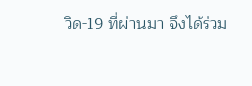วิด-19 ที่ผ่านมา จึงได้ร่วม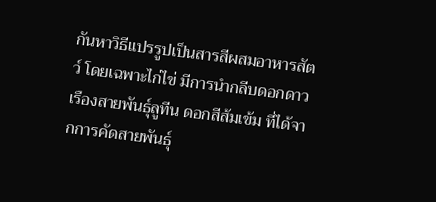กันหาวิธีแปรรูปเป็นสารสีผสมอาหารสัตว์ โดยเฉพาะไก่ไข่ มีการนำกลีบดอกดาวเรืองสายพันธุ์ลูทีน ดอกสีส้มเข้ม ที่ได้จากการคัดสายพันธุ์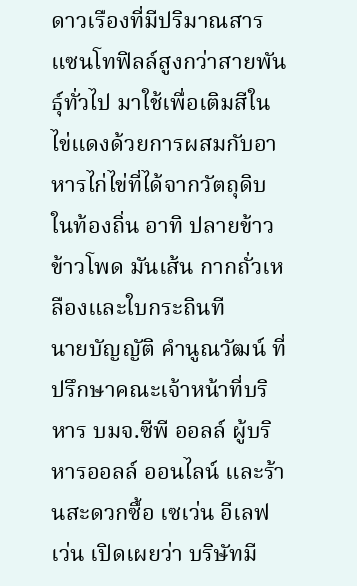ดาวเรืองที่มีปริมาณสารแซนโทฟิลล์สูงกว่าสายพันธุ์ทั่วไป มาใช้เพื่อเติมสีในไข่แดงด้วยการผสมกับอาหารไก่ไข่ที่ได้จากวัตถุดิบในท้องถิ่น อาทิ ปลายข้าว ข้าวโพด มันเส้น กากถั่วเหลืองและใบกระถินที
นายบัญญัติ คำนูณวัฒน์ ที่ปรึกษาคณะเจ้าหน้าที่บริหาร บมจ.ซีพี ออลล์ ผู้บริหารออลล์ ออนไลน์ และร้านสะดวกซื้อ เซเว่น อีเลฟเว่น เปิดเผยว่า บริษัทมี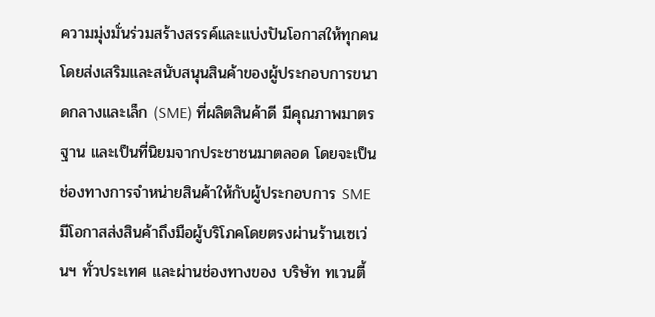ความมุ่งมั่นร่วมสร้างสรรค์และแบ่งปันโอกาสให้ทุกคน โดยส่งเสริมและสนับสนุนสินค้าของผู้ประกอบการขนาดกลางและเล็ก (SME) ที่ผลิตสินค้าดี มีคุณภาพมาตรฐาน และเป็นที่นิยมจากประชาชนมาตลอด โดยจะเป็นช่องทางการจำหน่ายสินค้าให้กับผู้ประกอบการ SME มีโอกาสส่งสินค้าถึงมือผู้บริโภคโดยตรงผ่านร้านเซเว่นฯ ทั่วประเทศ และผ่านช่องทางของ บริษัท ทเวนตี้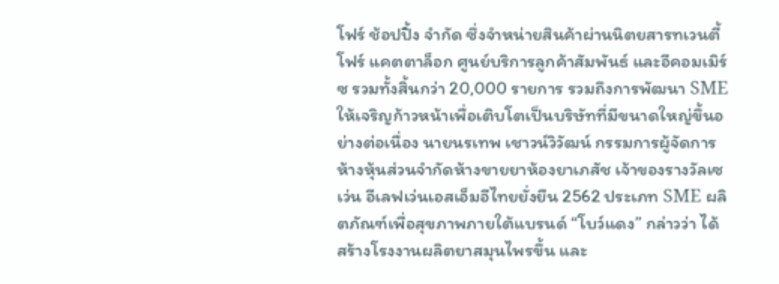โฟร์ ช้อปปิ้ง จำกัด ซึ่งจำหน่ายสินค้าผ่านนิตยสารทเวนตี้โฟร์ แคตตาล็อก ศูนย์บริการลูกค้าสัมพันธ์ และอีคอมเมิร์ซ รวมทั้งสิ้นกว่า 20,000 รายการ รวมถึงการพัฒนา SME ให้เจริญก้าวหน้าเพื่อเติบโตเป็นบริษัทที่มีขนาดใหญ่ขึ้นอย่างต่อเนื่อง นายนรเทพ เชาวน์วิวัฒน์ กรรมการผู้จัดการ ห้างหุ้นส่วนจำกัดห้างขายยาห้องยาเภสัช เจ้าของรางวัลเซเว่น อีเลฟเว่นเอสเอ็มอีไทยยั่งยืน 2562 ประเภท SME ผลิตภัณฑ์เพื่อสุขภาพภายใต้แบรนด์ “โบว์แดง” กล่าวว่า ได้สร้างโรงงานผลิตยาสมุนไพรขึ้น และ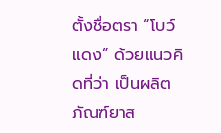ตั้งชื่อตรา “โบว์แดง” ด้วยแนวคิดที่ว่า เป็นผลิตภัณฑ์ยาส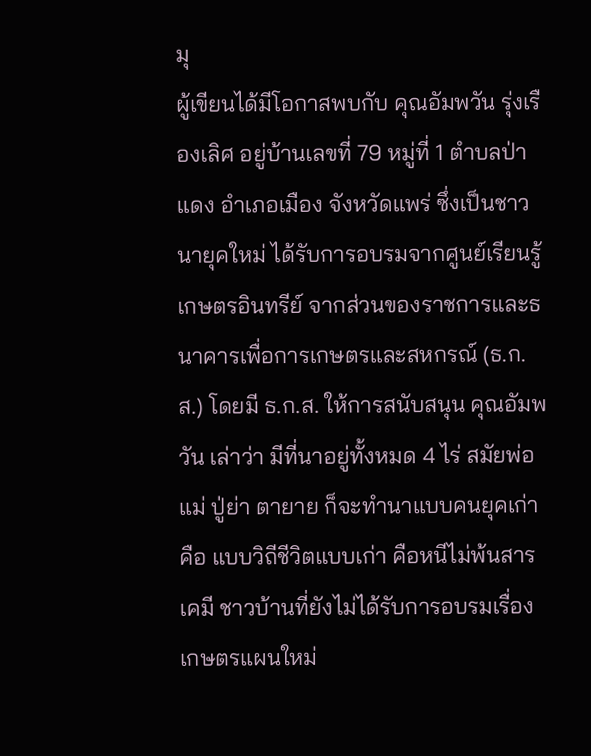มุ
ผู้เขียนได้มีโอกาสพบกับ คุณอัมพวัน รุ่งเรืองเลิศ อยู่บ้านเลขที่ 79 หมู่ที่ 1 ตำบลป่าแดง อำเภอเมือง จังหวัดแพร่ ซึ่งเป็นชาวนายุคใหม่ ได้รับการอบรมจากศูนย์เรียนรู้เกษตรอินทรีย์ จากส่วนของราชการและธนาคารเพื่อการเกษตรและสหกรณ์ (ธ.ก.ส.) โดยมี ธ.ก.ส. ให้การสนับสนุน คุณอัมพวัน เล่าว่า มีที่นาอยู่ทั้งหมด 4 ไร่ สมัยพ่อแม่ ปู่ย่า ตายาย ก็จะทำนาแบบคนยุคเก่าคือ แบบวิถีชีวิตแบบเก่า คือหนีไม่พ้นสารเคมี ชาวบ้านที่ยังไม่ได้รับการอบรมเรื่องเกษตรแผนใหม่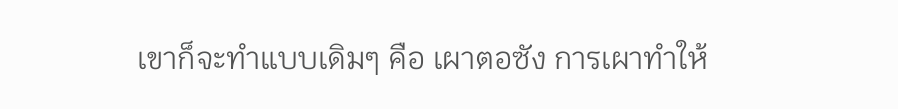เขาก็จะทำแบบเดิมๆ คือ เผาตอซัง การเผาทำให้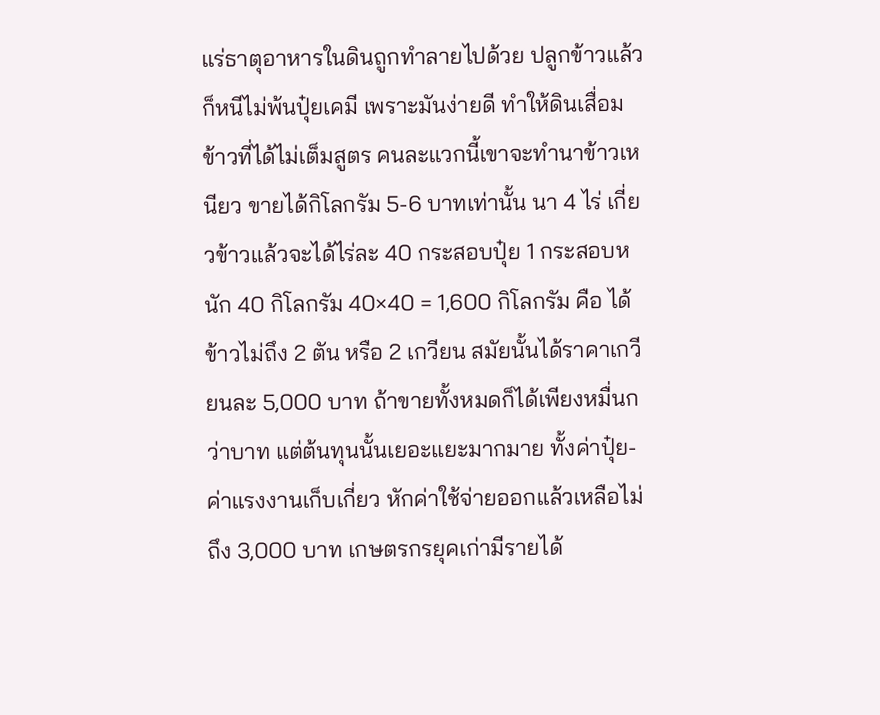แร่ธาตุอาหารในดินถูกทำลายไปด้วย ปลูกข้าวแล้วก็หนีไม่พ้นปุ๋ยเคมี เพราะมันง่ายดี ทำให้ดินเสื่อม ข้าวที่ได้ไม่เต็มสูตร คนละแวกนี้เขาจะทำนาข้าวเหนียว ขายได้กิโลกรัม 5-6 บาทเท่านั้น นา 4 ไร่ เกี่ยวข้าวแล้วจะได้ไร่ละ 40 กระสอบปุ๋ย 1 กระสอบหนัก 40 กิโลกรัม 40×40 = 1,600 กิโลกรัม คือ ได้ข้าวไม่ถึง 2 ตัน หรือ 2 เกวียน สมัยนั้นได้ราคาเกวียนละ 5,000 บาท ถ้าขายทั้งหมดก็ได้เพียงหมื่นกว่าบาท แต่ต้นทุนนั้นเยอะแยะมากมาย ทั้งค่าปุ๋ย-ค่าแรงงานเก็บเกี่ยว หักค่าใช้จ่ายออกแล้วเหลือไม่ถึง 3,000 บาท เกษตรกรยุคเก่ามีรายได้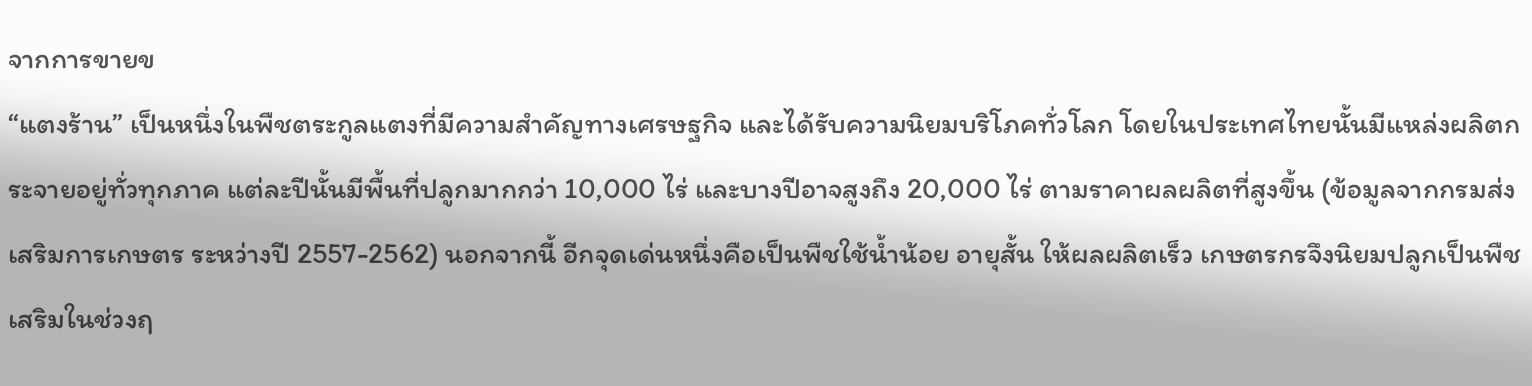จากการขายข
“แตงร้าน” เป็นหนึ่งในพืชตระกูลแตงที่มีความสำคัญทางเศรษฐกิจ และได้รับความนิยมบริโภคทั่วโลก โดยในประเทศไทยนั้นมีแหล่งผลิตกระจายอยู่ทั่วทุกภาค แต่ละปีนั้นมีพื้นที่ปลูกมากกว่า 10,000 ไร่ และบางปีอาจสูงถึง 20,000 ไร่ ตามราคาผลผลิตที่สูงขึ้น (ข้อมูลจากกรมส่งเสริมการเกษตร ระหว่างปี 2557-2562) นอกจากนี้ อีกจุดเด่นหนึ่งคือเป็นพืชใช้น้ำน้อย อายุสั้น ให้ผลผลิตเร็ว เกษตรกรจึงนิยมปลูกเป็นพืชเสริมในช่วงฤ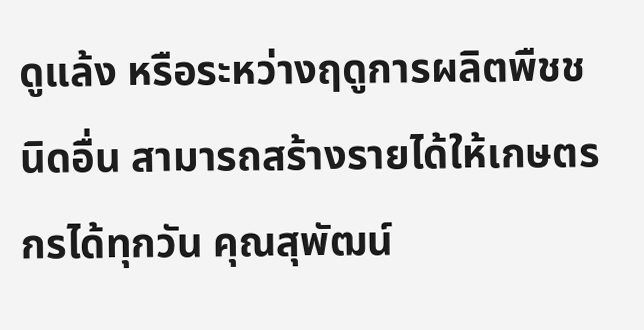ดูแล้ง หรือระหว่างฤดูการผลิตพืชชนิดอื่น สามารถสร้างรายได้ให้เกษตรกรได้ทุกวัน คุณสุพัฒน์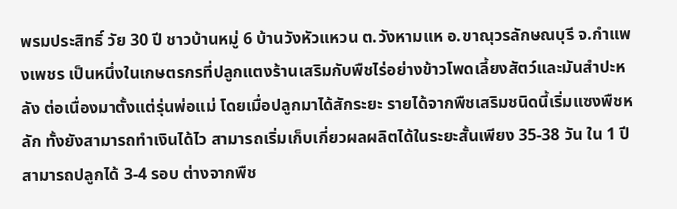พรมประสิทธิ์ วัย 30 ปี ชาวบ้านหมู่ 6 บ้านวังหัวแหวน ต.วังหามแห อ.ขาณุวรลักษณบุรี จ.กำแพงเพชร เป็นหนึ่งในเกษตรกรที่ปลูกแตงร้านเสริมกับพืชไร่อย่างข้าวโพดเลี้ยงสัตว์และมันสำปะหลัง ต่อเนื่องมาตั้งแต่รุ่นพ่อแม่ โดยเมื่อปลูกมาได้สักระยะ รายได้จากพืชเสริมชนิดนี้เริ่มแซงพืชหลัก ทั้งยังสามารถทำเงินได้ไว สามารถเริ่มเก็บเกี่ยวผลผลิตได้ในระยะสั้นเพียง 35-38 วัน ใน 1 ปีสามารถปลูกได้ 3-4 รอบ ต่างจากพืช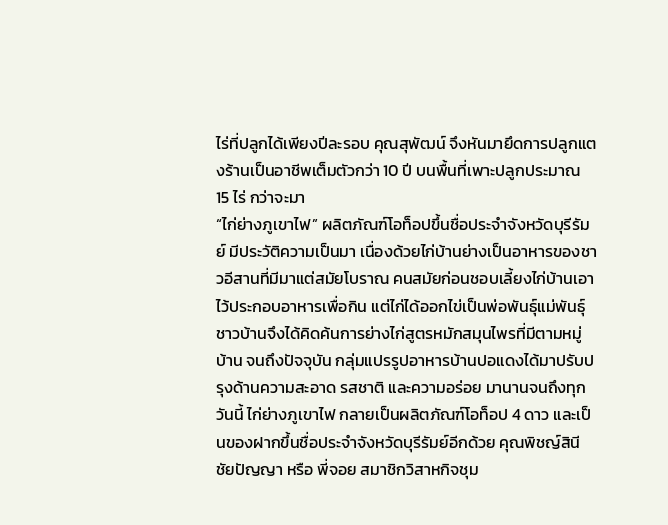ไร่ที่ปลูกได้เพียงปีละรอบ คุณสุพัฒน์ จึงหันมายึดการปลูกแตงร้านเป็นอาชีพเต็มตัวกว่า 10 ปี บนพื้นที่เพาะปลูกประมาณ 15 ไร่ กว่าจะมา
“ไก่ย่างภูเขาไฟ” ผลิตภัณฑ์โอท็อปขึ้นชื่อประจำจังหวัดบุรีรัมย์ มีประวัติความเป็นมา เนื่องด้วยไก่บ้านย่างเป็นอาหารของชาวอีสานที่มีมาแต่สมัยโบราณ คนสมัยก่อนชอบเลี้ยงไก่บ้านเอาไว้ประกอบอาหารเพื่อกิน แต่ไก่ได้ออกไข่เป็นพ่อพันธุ์แม่พันธุ์ ชาวบ้านจึงได้คิดค้นการย่างไก่สูตรหมักสมุนไพรที่มีตามหมู่บ้าน จนถึงปัจจุบัน กลุ่มแปรรูปอาหารบ้านปอแดงได้มาปรับปรุงด้านความสะอาด รสชาติ และความอร่อย มานานจนถึงทุกวันนี้ ไก่ย่างภูเขาไฟ กลายเป็นผลิตภัณฑ์โอท็อป 4 ดาว และเป็นของฝากขึ้นชื่อประจำจังหวัดบุรีรัมย์อีกด้วย คุณพิชญ์สินี ชัยปัญญา หรือ พี่จอย สมาชิกวิสาหกิจชุม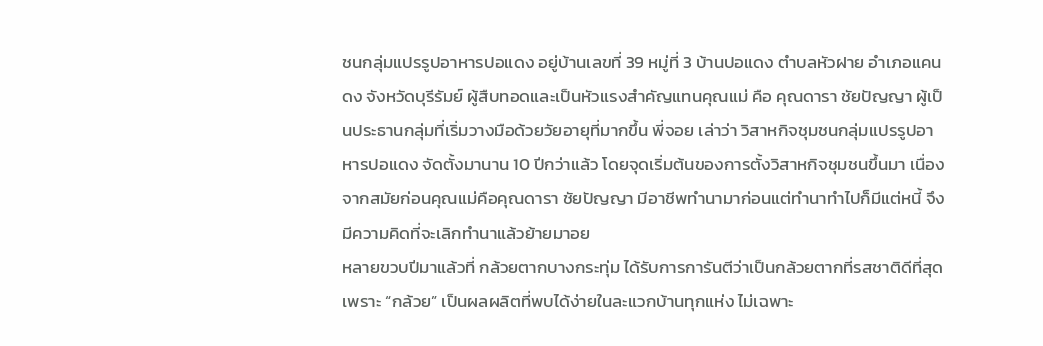ชนกลุ่มแปรรูปอาหารปอแดง อยู่บ้านเลขที่ 39 หมู่ที่ 3 บ้านปอแดง ตำบลหัวฝาย อำเภอแคนดง จังหวัดบุรีรัมย์ ผู้สืบทอดและเป็นหัวแรงสำคัญแทนคุณแม่ คือ คุณดารา ชัยปัญญา ผู้เป็นประธานกลุ่มที่เริ่มวางมือด้วยวัยอายุที่มากขึ้น พี่จอย เล่าว่า วิสาหกิจชุมชนกลุ่มแปรรูปอาหารปอแดง จัดตั้งมานาน 10 ปีกว่าแล้ว โดยจุดเริ่มต้นของการตั้งวิสาหกิจชุมชนขึ้นมา เนื่องจากสมัยก่อนคุณแม่คือคุณดารา ชัยปัญญา มีอาชีพทำนามาก่อนแต่ทำนาทำไปก็มีแต่หนี้ จึงมีความคิดที่จะเลิกทำนาแล้วย้ายมาอย
หลายขวบปีมาแล้วที่ กล้วยตากบางกระทุ่ม ได้รับการการันตีว่าเป็นกล้วยตากที่รสชาติดีที่สุด เพราะ “กล้วย” เป็นผลผลิตที่พบได้ง่ายในละแวกบ้านทุกแห่ง ไม่เฉพาะ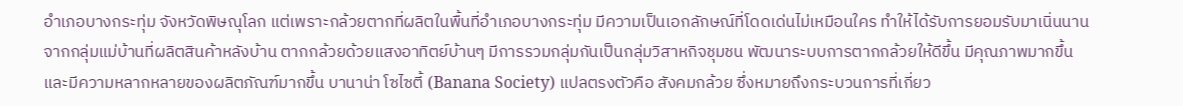อำเภอบางกระทุ่ม จังหวัดพิษณุโลก แต่เพราะกล้วยตากที่ผลิตในพื้นที่อำเภอบางกระทุ่ม มีความเป็นเอกลักษณ์ที่โดดเด่นไม่เหมือนใคร ทำให้ได้รับการยอมรับมาเนิ่นนาน จากกลุ่มแม่บ้านที่ผลิตสินค้าหลังบ้าน ตากกล้วยด้วยแสงอาทิตย์บ้านๆ มีการรวมกลุ่มกันเป็นกลุ่มวิสาหกิจชุมชน พัฒนาระบบการตากกล้วยให้ดีขึ้น มีคุณภาพมากขึ้น และมีความหลากหลายของผลิตภัณฑ์มากขึ้น บานาน่า โซไซตี้ (Banana Society) แปลตรงตัวคือ สังคมกล้วย ซึ่งหมายถึงกระบวนการที่เกี่ยว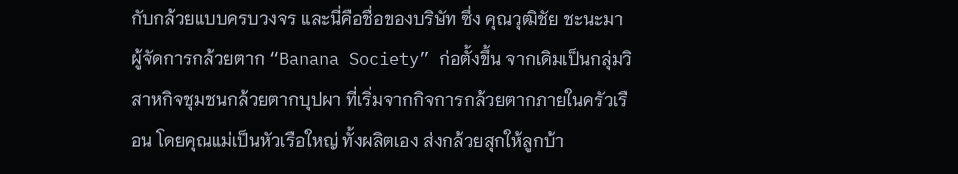กับกล้วยแบบครบวงจร และนี่คือชื่อของบริษัท ซึ่ง คุณวุฒิชัย ชะนะมา ผู้จัดการกล้วยตาก “Banana Society” ก่อตั้งขึ้น จากเดิมเป็นกลุ่มวิสาหกิจชุมชนกล้วยตากบุปผา ที่เริ่มจากกิจการกล้วยตากภายในครัวเรือน โดยคุณแม่เป็นหัวเรือใหญ่ ทั้งผลิตเอง ส่งกล้วยสุกให้ลูกบ้า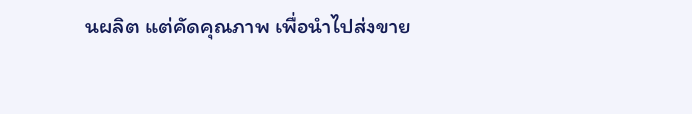นผลิต แต่คัดคุณภาพ เพื่อนำไปส่งขาย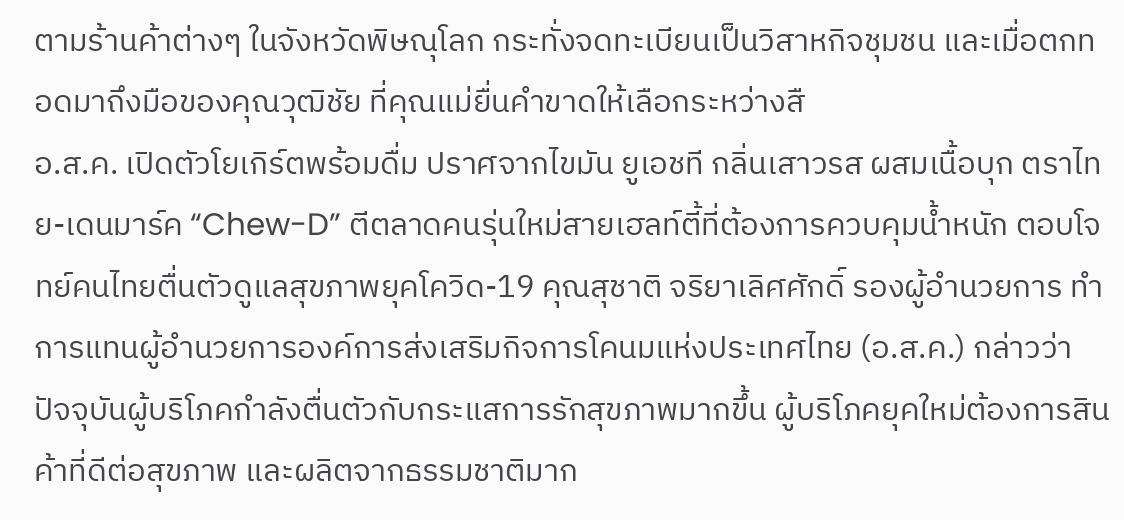ตามร้านค้าต่างๆ ในจังหวัดพิษณุโลก กระทั่งจดทะเบียนเป็นวิสาหกิจชุมชน และเมื่อตกทอดมาถึงมือของคุณวุฒิชัย ที่คุณแม่ยื่นคำขาดให้เลือกระหว่างสื
อ.ส.ค. เปิดตัวโยเกิร์ตพร้อมดื่ม ปราศจากไขมัน ยูเอชที กลิ่นเสาวรส ผสมเนื้อบุก ตราไทย-เดนมาร์ค “Chew-D” ตีตลาดคนรุ่นใหม่สายเฮลท์ตี้ที่ต้องการควบคุมน้ำหนัก ตอบโจทย์คนไทยตื่นตัวดูแลสุขภาพยุคโควิด-19 คุณสุชาติ จริยาเลิศศักดิ์ รองผู้อำนวยการ ทำการแทนผู้อำนวยการองค์การส่งเสริมกิจการโคนมแห่งประเทศไทย (อ.ส.ค.) กล่าวว่า ปัจจุบันผู้บริโภคกำลังตื่นตัวกับกระแสการรักสุขภาพมากขึ้น ผู้บริโภคยุคใหม่ต้องการสินค้าที่ดีต่อสุขภาพ และผลิตจากธรรมชาติมาก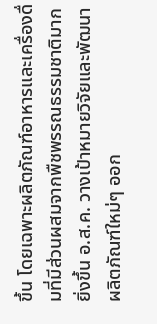ขึ้น โดยเฉพาะผลิตภัณฑ์อาหารและเครื่องดื่มที่มีส่วนผสมจากพืชพรรณธรรมชาติมากยิ่งขึ้น อ.ส.ค. วางเป้าหมายวิจัยและพัฒนาผลิตภัณฑ์ใหม่ๆ ออก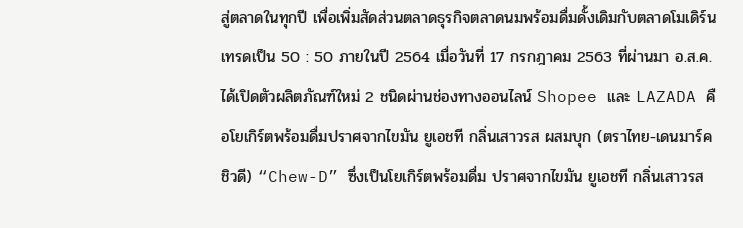สู่ตลาดในทุกปี เพื่อเพิ่มสัดส่วนตลาดธุรกิจตลาดนมพร้อมดื่มดั้งเดิมกับตลาดโมเดิร์นเทรดเป็น 50 : 50 ภายในปี 2564 เมื่อวันที่ 17 กรกฎาคม 2563 ที่ผ่านมา อ.ส.ค. ได้เปิดตัวผลิตภัณฑ์ใหม่ 2 ชนิดผ่านช่องทางออนไลน์ Shopee และ LAZADA คือโยเกิร์ตพร้อมดื่มปราศจากไขมัน ยูเอชที กลิ่นเสาวรส ผสมบุก (ตราไทย-เดนมาร์ค ชิวดี) “Chew-D” ซึ่งเป็นโยเกิร์ตพร้อมดื่ม ปราศจากไขมัน ยูเอชที กลิ่นเสาวรส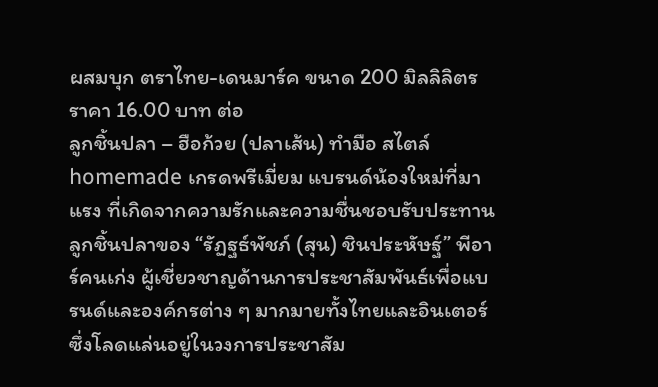ผสมบุก ตราไทย-เดนมาร์ค ขนาด 200 มิลลิลิตร ราคา 16.00 บาท ต่อ
ลูกชิ้นปลา – ฮือก้วย (ปลาเส้น) ทำมือ สไตล์ homemade เกรดพรีเมี่ยม แบรนด์น้องใหม่ที่มาแรง ที่เกิดจากความรักและความชื่นชอบรับประทานลูกชิ้นปลาของ “รัฏฐธ์พัชภ์ (สุน) ชินประหัษฐ์” พีอาร์คนเก่ง ผู้เชี่ยวชาญด้านการประชาสัมพันธ์เพื่อแบรนด์และองค์กรต่าง ๆ มากมายทั้งไทยและอินเตอร์ ซึ่งโลดแล่นอยู่ในวงการประชาสัม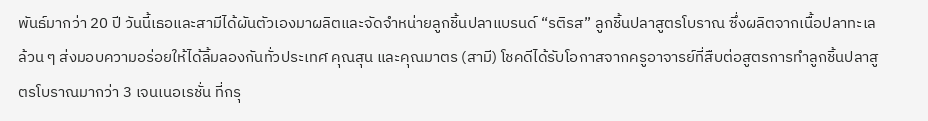พันธ์มากว่า 20 ปี วันนี้เธอและสามีได้ผันตัวเองมาผลิตและจัดจำหน่ายลูกชิ้นปลาแบรนด์ “รติรส” ลูกชิ้นปลาสูตรโบราณ ซึ่งผลิตจากเนื้อปลาทะเลล้วน ๆ ส่งมอบความอร่อยให้ได้ลิ้มลองกันทั่วประเทศ คุณสุน และคุณมาตร (สามี) โชคดีได้รับโอกาสจากครูอาจารย์ที่สืบต่อสูตรการทำลูกชิ้นปลาสูตรโบราณมากว่า 3 เจนเนอเรชั่น ที่กรุ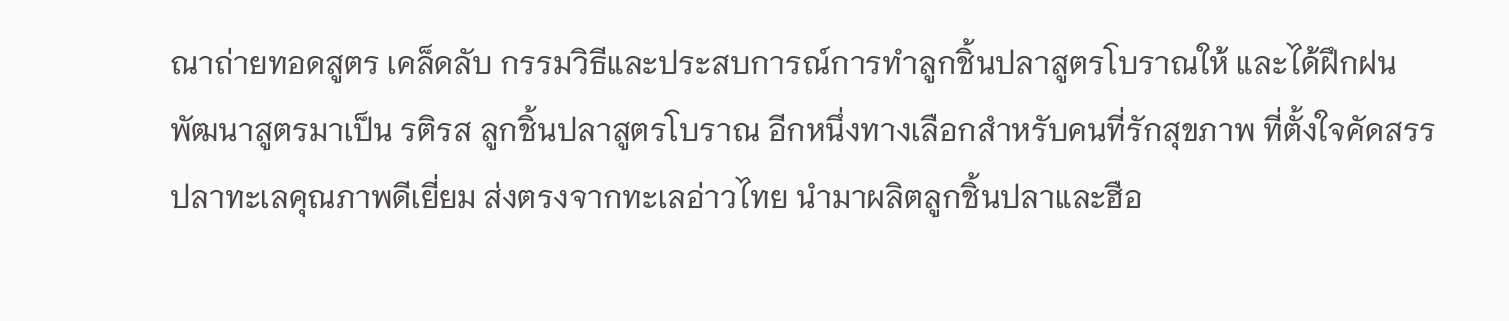ณาถ่ายทอดสูตร เคล็ดลับ กรรมวิธีและประสบการณ์การทำลูกชิ้นปลาสูตรโบราณให้ และได้ฝึกฝน พัฒนาสูตรมาเป็น รติรส ลูกชิ้นปลาสูตรโบราณ อีกหนึ่งทางเลือกสำหรับคนที่รักสุขภาพ ที่ตั้งใจคัดสรรปลาทะเลคุณภาพดีเยี่ยม ส่งตรงจากทะเลอ่าวไทย นำมาผลิตลูกชิ้นปลาและฮือ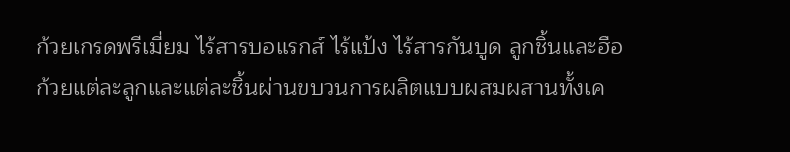ก้วยเกรดพรีเมี่ยม ไร้สารบอแรกส์ ไร้แป้ง ไร้สารกันบูด ลูกชิ้นและฮือก้วยแต่ละลูกและแต่ละชิ้นผ่านขบวนการผลิตแบบผสมผสานทั้งเค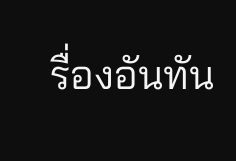รื่องอันทัน